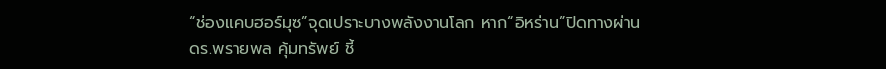“ช่องแคบฮอร์มุซ”จุดเปราะบางพลังงานโลก หาก“อิหร่าน”ปิดทางผ่าน
ดร.พรายพล คุ้มทรัพย์ ชี้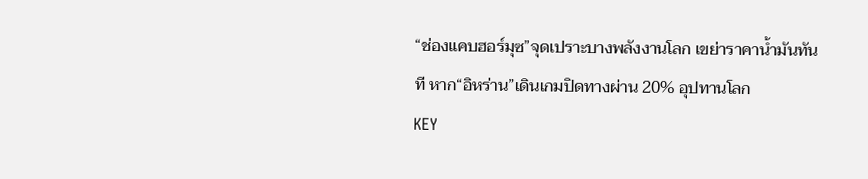“ช่องแคบฮอร์มุซ”จุดเปราะบางพลังงานโลก เขย่าราคาน้ำมันทันที หาก“อิหร่าน”เดินเกมปิดทางผ่าน 20% อุปทานโลก
KEY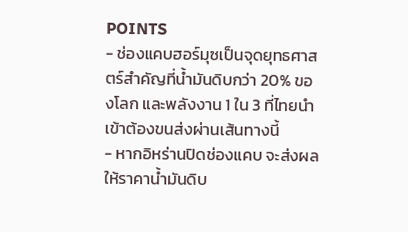POINTS
- ช่องแคบฮอร์มุซเป็นจุดยุทธศาสตร์สำคัญที่น้ำมันดิบกว่า 20% ของโลก และพลังงาน 1 ใน 3 ที่ไทยนำเข้าต้องขนส่งผ่านเส้นทางนี้
- หากอิหร่านปิดช่องแคบ จะส่งผลให้ราคาน้ำมันดิบ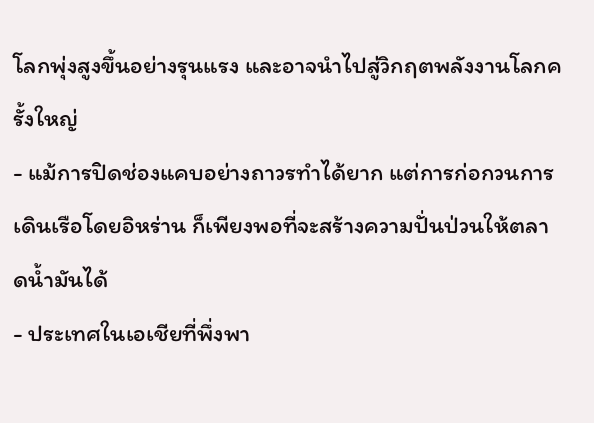โลกพุ่งสูงขึ้นอย่างรุนแรง และอาจนำไปสู่วิกฤตพลังงานโลกครั้งใหญ่
- แม้การปิดช่องแคบอย่างถาวรทำได้ยาก แต่การก่อกวนการเดินเรือโดยอิหร่าน ก็เพียงพอที่จะสร้างความปั่นป่วนให้ตลาดน้ำมันได้
- ประเทศในเอเชียที่พึ่งพา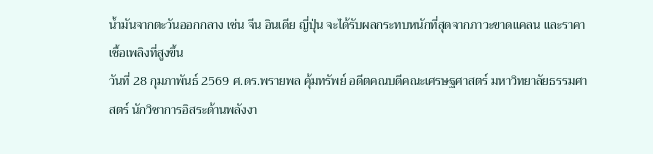น้ำมันจากตะวันออกกลาง เช่น จีน อินเดีย ญี่ปุ่น จะได้รับผลกระทบหนักที่สุดจากภาวะขาดแคลน และราคาเชื้อเพลิงที่สูงขึ้น
วันที่ 28 กุมภาพันธ์ 2569 ศ.ดร.พรายพล คุ้มทรัพย์ อดีตคณบดีคณะเศรษฐศาสตร์ มหาวิทยาลัยธรรมศาสตร์ นักวิชาการอิสระด้านพลังงา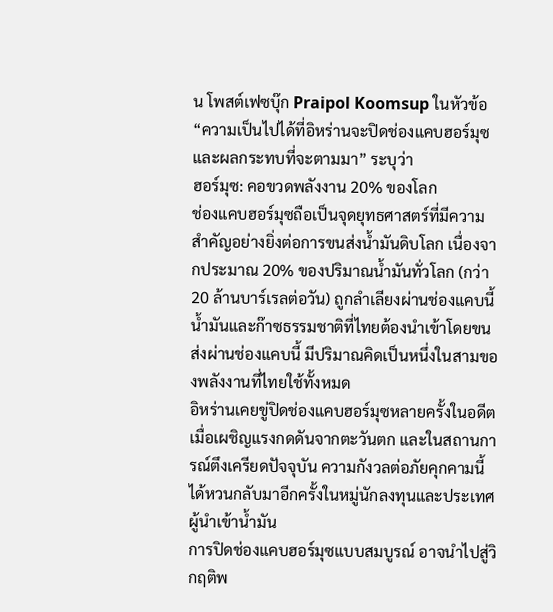น โพสต์เฟซบุ๊ก Praipol Koomsup ในหัวข้อ “ความเป็นไปได้ที่อิหร่านจะปิดช่องแคบฮอร์มุซ และผลกระทบที่จะตามมา” ระบุว่า
ฮอร์มุซ: คอขวดพลังงาน 20% ของโลก
ช่องแคบฮอร์มุซถือเป็นจุดยุทธศาสตร์ที่มีความสำคัญอย่างยิ่งต่อการขนส่งน้ำมันดิบโลก เนื่องจากประมาณ 20% ของปริมาณน้ำมันทั่วโลก (กว่า 20 ล้านบาร์เรลต่อวัน) ถูกลำเลียงผ่านช่องแคบนี้ น้ำมันและก๊าซธรรมชาติที่ไทยต้องนำเข้าโดยขนส่งผ่านช่องแคบนี้ มีปริมาณคิดเป็นหนึ่งในสามของพลังงานที่ไทยใช้ทั้งหมด
อิหร่านเคยขู่ปิดช่องแคบฮอร์มุซหลายครั้งในอดีตเมื่อเผชิญแรงกดดันจากตะวันตก และในสถานการณ์ตึงเครียดปัจจุบัน ความกังวลต่อภัยคุกคามนี้ ได้หวนกลับมาอีกครั้งในหมู่นักลงทุนและประเทศผู้นำเข้าน้ำมัน
การปิดช่องแคบฮอร์มุซแบบสมบูรณ์ อาจนำไปสู่วิกฤติพ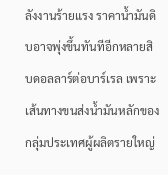ลังงานร้ายแรง ราคาน้ำมันดิบอาจพุ่งขึ้นทันทีอีกหลายสิบดอลลาร์ต่อบาร์เรล เพราะเส้นทางขนส่งน้ำมันหลักของกลุ่มประเทศผู้ผลิตรายใหญ่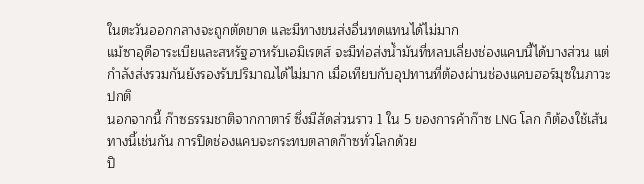ในตะวันออกกลางจะถูกตัดขาด และมีทางขนส่งอื่นทดแทนได้ไม่มาก
แม้ซาอุดีอาระเบียและสหรัฐอาหรับเอมิเรตส์ จะมีท่อส่งน้ำมันที่หลบเลี่ยงช่องแคบนี้ได้บางส่วน แต่กำลังส่งรวมกันยังรองรับปริมาณได้ไม่มาก เมื่อเทียบกับอุปทานที่ต้องผ่านช่องแคบฮอร์มุซในภาวะปกติ
นอกจากนี้ ก๊าซธรรมชาติจากกาตาร์ ซึ่งมีสัดส่วนราว 1 ใน 5 ของการค้าก๊าซ LNG โลก ก็ต้องใช้เส้นทางนี้เช่นกัน การปิดช่องแคบจะกระทบตลาดก๊าซทั่วโลกด้วย
ปิ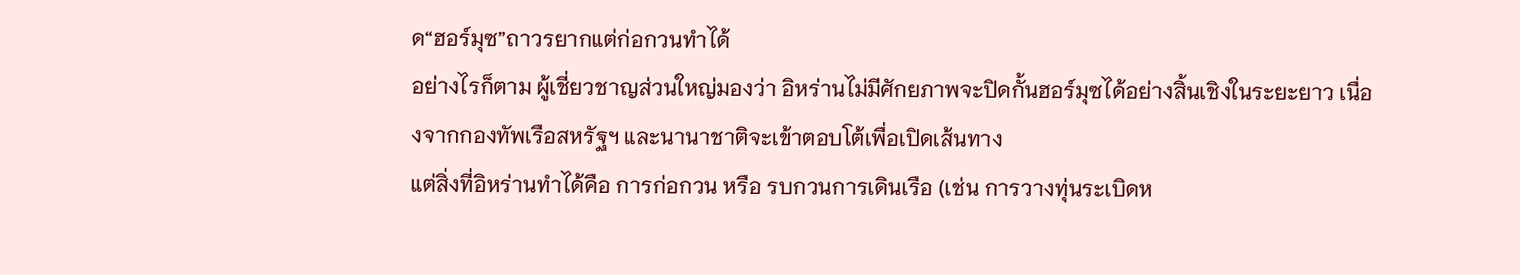ด“ฮอร์มุซ”ถาวรยากแต่ก่อกวนทำได้
อย่างไรก็ตาม ผู้เชี่ยวชาญส่วนใหญ่มองว่า อิหร่านไม่มีศักยภาพจะปิดกั้นฮอร์มุซได้อย่างสิ้นเชิงในระยะยาว เนื่องจากกองทัพเรือสหรัฐฯ และนานาชาติจะเข้าตอบโต้เพื่อเปิดเส้นทาง
แต่สิ่งที่อิหร่านทำได้คือ การก่อกวน หรือ รบกวนการเดินเรือ (เช่น การวางทุ่นระเบิดห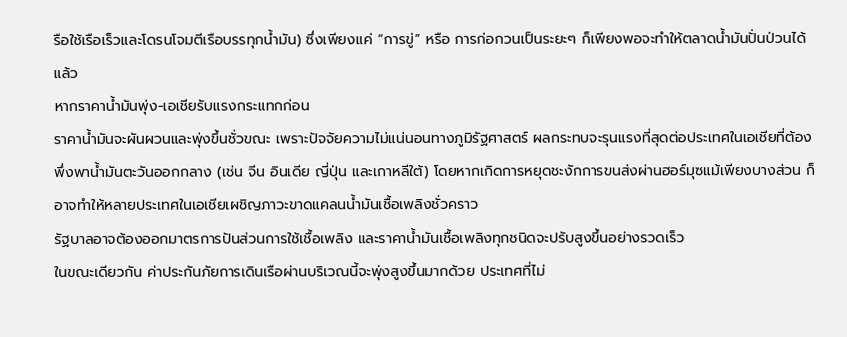รือใช้เรือเร็วและโดรนโจมตีเรือบรรทุกน้ำมัน) ซึ่งเพียงแค่ “การขู่” หรือ การก่อกวนเป็นระยะๆ ก็เพียงพอจะทำให้ตลาดน้ำมันปั่นป่วนได้แล้ว
หากราคาน้ำมันพุ่ง-เอเชียรับแรงกระแทกก่อน
ราคาน้ำมันจะผันผวนและพุ่งขึ้นชั่วขณะ เพราะปัจจัยความไม่แน่นอนทางภูมิรัฐศาสตร์ ผลกระทบจะรุนแรงที่สุดต่อประเทศในเอเชียที่ต้องพึ่งพาน้ำมันตะวันออกกลาง (เช่น จีน อินเดีย ญี่ปุ่น และเกาหลีใต้) โดยหากเกิดการหยุดชะงักการขนส่งผ่านฮอร์มุซแม้เพียงบางส่วน ก็อาจทำให้หลายประเทศในเอเชียเผชิญภาวะขาดแคลนน้ำมันเชื้อเพลิงชั่วคราว
รัฐบาลอาจต้องออกมาตรการปันส่วนการใช้เชื้อเพลิง และราคาน้ำมันเชื้อเพลิงทุกชนิดจะปรับสูงขึ้นอย่างรวดเร็ว
ในขณะเดียวกัน ค่าประกันภัยการเดินเรือผ่านบริเวณนี้จะพุ่งสูงขึ้นมากด้วย ประเทศที่ไม่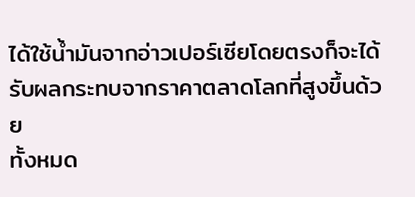ได้ใช้น้ำมันจากอ่าวเปอร์เซียโดยตรงก็จะได้รับผลกระทบจากราคาตลาดโลกที่สูงขึ้นด้วย
ทั้งหมด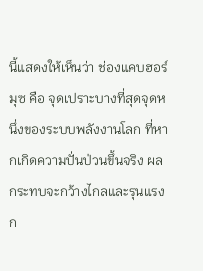นี้แสดงให้เห็นว่า ช่องแคบฮอร์มุซ คือ จุดเปราะบางที่สุดจุดหนึ่งของระบบพลังงานโลก ที่หากเกิดความปั่นป่วนขึ้นจริง ผลกระทบจะกว้างไกลและรุนแรง ก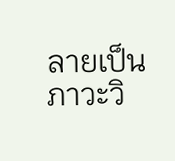ลายเป็นภาวะวิ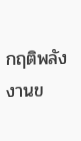กฤติพลังงานข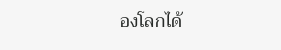องโลกได้